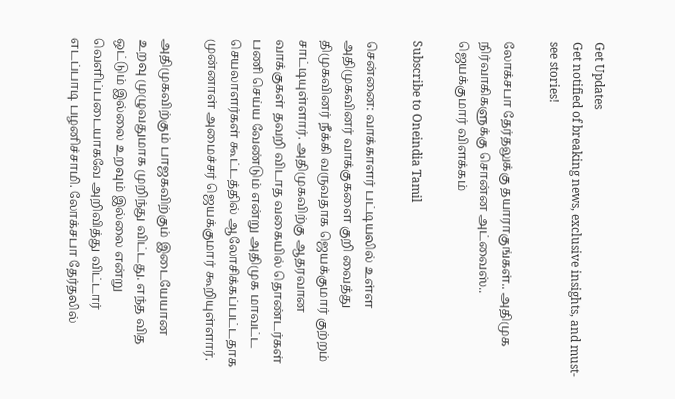Get Updates
Get notified of breaking news, exclusive insights, and must-see stories!

லோக்சபா தேர்தலுக்கு தயாராகுங்கள்.. அதிமுக நிர்வாகிகளுக்கு சொன்ன அட்வைஸ்.. ஜெயக்குமார் விளக்கம்

Subscribe to Oneindia Tamil

சென்னை: வாக்காளர் பட்டியலில் உள்ள அதிமுகவினர் வாக்குகளை குறி வைத்து திமுகவினர் நீக்கி வருவதாக ஜெயக்குமார் குற்றம் சாட்டியுள்ளார். அதிமுகவிற்கு ஆதரவான வாக்குகள் தவறி விடாத வகையில் தொண்டர்கள் பணி செய்ய வேண்டும் என்று அதிமுக மாவட்ட செயலாளர்கள் கூட்டத்தில் ஆலோசிக்கப்பட்டதாக முன்னாள் அமைச்சர் ஜெயக்குமார் கூறியுள்ளார்.

அதிமுகவிற்கும் பாஜகவிற்கும் இடையேயான உறவு முழுவதுமாக முறிந்து விட்டது. எந்த வித ஒட்டும் இல்லை உறவும் இல்லை என்று வெளிப்படையாகவே அறிவித்து விட்டார் எடப்பாடி பழனிச்சாமி. லோக்சபா தேர்தலில்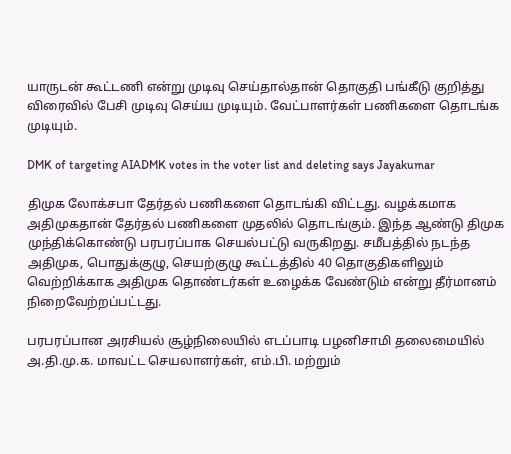யாருடன் கூட்டணி என்று முடிவு செய்தால்தான் தொகுதி பங்கீடு குறித்து விரைவில் பேசி முடிவு செய்ய முடியும். வேட்பாளர்கள் பணிகளை தொடங்க முடியும்.

DMK of targeting AIADMK votes in the voter list and deleting says Jayakumar

திமுக லோக்சபா தேர்தல் பணிகளை தொடங்கி விட்டது. வழக்கமாக அதிமுகதான் தேர்தல் பணிகளை முதலில் தொடங்கும். இந்த ஆண்டு திமுக முந்திக்கொண்டு பரபரப்பாக செயல்பட்டு வருகிறது. சமீபத்தில் நடந்த அதிமுக, பொதுக்குழு, செயற்குழு கூட்டத்தில் 40 தொகுதிகளிலும் வெற்றிக்காக அதிமுக தொண்டர்கள் உழைக்க வேண்டும் என்று தீர்மானம் நிறைவேற்றப்பட்டது.

பரபரப்பான அரசியல் சூழ்நிலையில் எடப்பாடி பழனிசாமி தலைமையில் அ.தி.மு.க. மாவட்ட செயலாளர்கள், எம்.பி. மற்றும்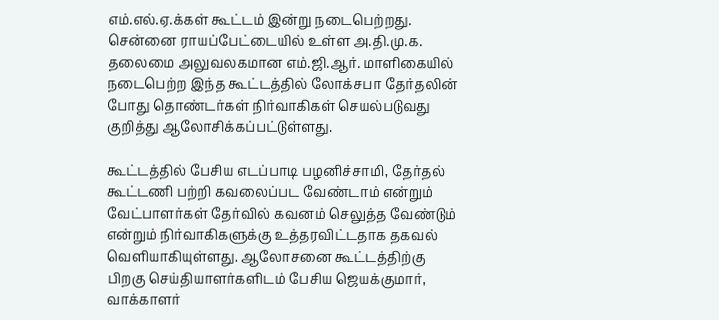எம்.எல்.ஏ.க்கள் கூட்டம் இன்று நடைபெற்றது. சென்னை ராயப்பேட்டையில் உள்ள அ.தி.மு.க. தலைமை அலுவலகமான எம்.ஜி.ஆர். மாளிகையில் நடைபெற்ற இந்த கூட்டத்தில் லோக்சபா தேர்தலின் போது தொண்டர்கள் நிர்வாகிகள் செயல்படுவது குறித்து ஆலோசிக்கப்பட்டுள்ளது.

கூட்டத்தில் பேசிய எடப்பாடி பழனிச்சாமி, தேர்தல் கூட்டணி பற்றி கவலைப்பட வேண்டாம் என்றும் வேட்பாளர்கள் தேர்வில் கவனம் செலுத்த வேண்டும் என்றும் நிர்வாகிகளுக்கு உத்தரவிட்டதாக தகவல் வெளியாகியுள்ளது. ஆலோசனை கூட்டத்திற்கு பிறகு செய்தியாளர்களிடம் பேசிய ஜெயக்குமார், வாக்காளர்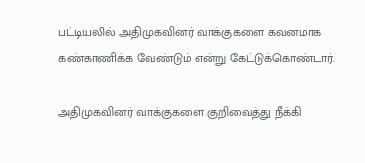பட்டியலில் அதிமுகவினர் வாக்குகளை கவனமாக கண்காணிக்க வேண்டும் என்று கேட்டுக்கொண்டார்.

அதிமுகவினர் வாக்குகளை குறிவைத்து நீக்கி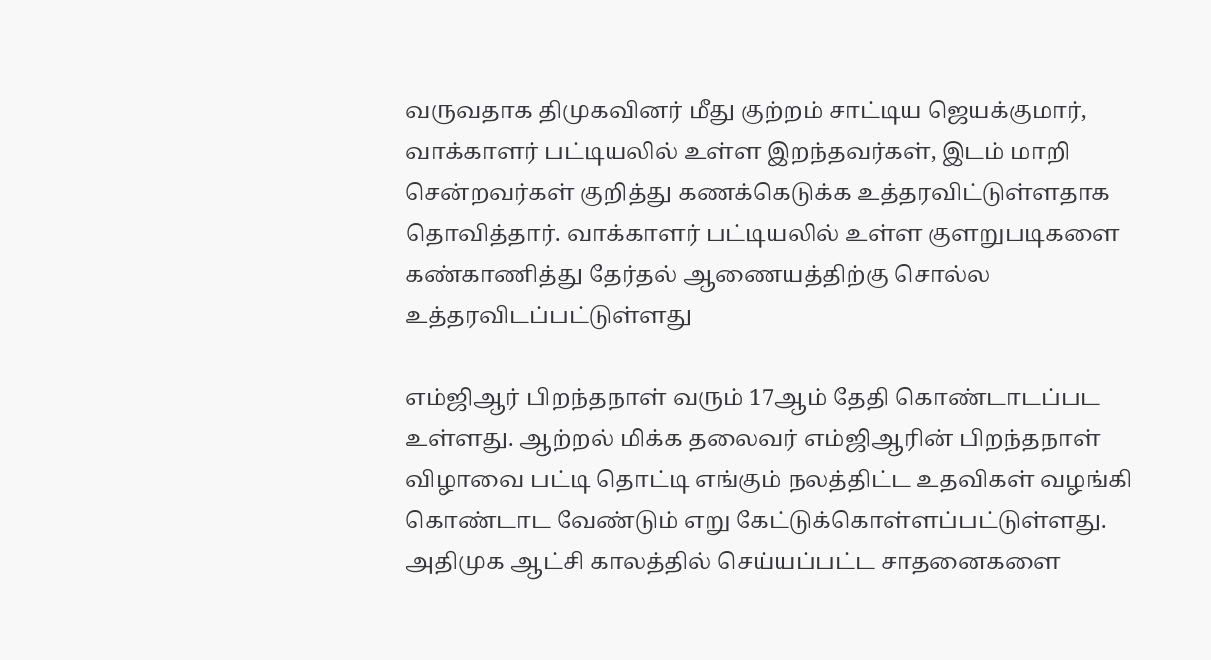வருவதாக திமுகவினர் மீது குற்றம் சாட்டிய ஜெயக்குமார், வாக்காளர் பட்டியலில் உள்ள இறந்தவர்கள், இடம் மாறி சென்றவர்கள் குறித்து கணக்கெடுக்க உத்தரவிட்டுள்ளதாக தொவித்தார். வாக்காளர் பட்டியலில் உள்ள குளறுபடிகளை கண்காணித்து தேர்தல் ஆணையத்திற்கு சொல்ல உத்தரவிடப்பட்டுள்ளது

எம்ஜிஆர் பிறந்தநாள் வரும் 17ஆம் தேதி கொண்டாடப்பட உள்ளது. ஆற்றல் மிக்க தலைவர் எம்ஜிஆரின் பிறந்தநாள் விழாவை பட்டி தொட்டி எங்கும் நலத்திட்ட உதவிகள் வழங்கி கொண்டாட வேண்டும் எறு கேட்டுக்கொள்ளப்பட்டுள்ளது. அதிமுக ஆட்சி காலத்தில் செய்யப்பட்ட சாதனைகளை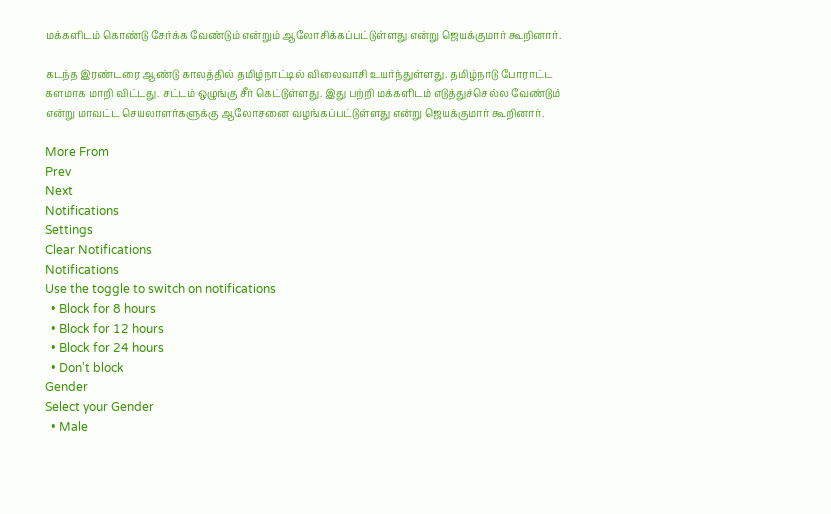மக்களிடம் கொண்டு சேர்க்க வேண்டும் என்றும் ஆலோசிக்கப்பட்டுள்ளது என்று ஜெயக்குமார் கூறினார்.

கடந்த இரண்டரை ஆண்டு காலத்தில் தமிழ்நாட்டில் விலைவாசி உயர்ந்துள்ளது. தமிழ்நாடு போராட்ட களமாக மாறி விட்டது. சட்டம் ஒழுங்கு சீர் கெட்டுள்ளது. இது பற்றி மக்களிடம் எடுத்துச்செல்ல வேண்டும் என்று மாவட்ட செயலாளர்களுக்கு ஆலோசனை வழங்கப்பட்டுள்ளது என்று ஜெயக்குமார் கூறினார்.

More From
Prev
Next
Notifications
Settings
Clear Notifications
Notifications
Use the toggle to switch on notifications
  • Block for 8 hours
  • Block for 12 hours
  • Block for 24 hours
  • Don't block
Gender
Select your Gender
  • Male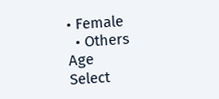• Female
  • Others
Age
Select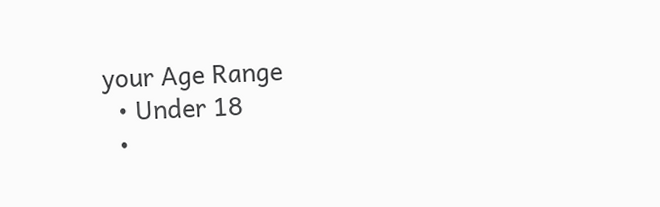your Age Range
  • Under 18
  •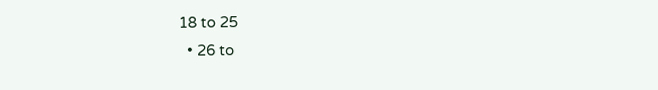18 to 25
  • 26 to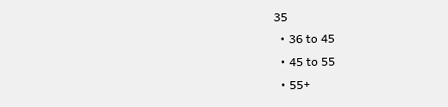35
  • 36 to 45
  • 45 to 55
  • 55+